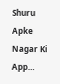Shuru
Apke Nagar Ki App…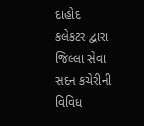દાહોદ કલેકટર દ્વારા જિલ્લા સેવા સદન કચેરીની વિવિધ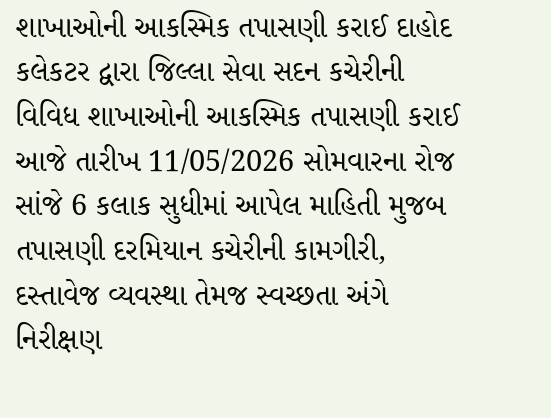શાખાઓની આકસ્મિક તપાસણી કરાઈ દાહોદ કલેકટર દ્વારા જિલ્લા સેવા સદન કચેરીની વિવિધ શાખાઓની આકસ્મિક તપાસણી કરાઈ આજે તારીખ 11/05/2026 સોમવારના રોજ સાંજે 6 કલાક સુધીમાં આપેલ માહિતી મુજબ તપાસણી દરમિયાન કચેરીની કામગીરી, દસ્તાવેજ વ્યવસ્થા તેમજ સ્વચ્છતા અંગે નિરીક્ષણ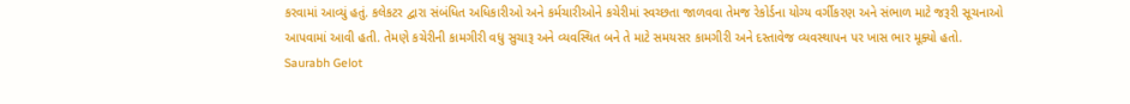કરવામાં આવ્યું હતું. કલેકટર દ્વારા સંબંધિત અધિકારીઓ અને કર્મચારીઓને કચેરીમાં સ્વચ્છતા જાળવવા તેમજ રેકોર્ડના યોગ્ય વર્ગીકરણ અને સંભાળ માટે જરૂરી સૂચનાઓ આપવામાં આવી હતી. તેમણે કચેરીની કામગીરી વધુ સુચારૂ અને વ્યવસ્થિત બને તે માટે સમયસર કામગીરી અને દસ્તાવેજ વ્યવસ્થાપન પર ખાસ ભાર મૂક્યો હતો.
Saurabh Gelot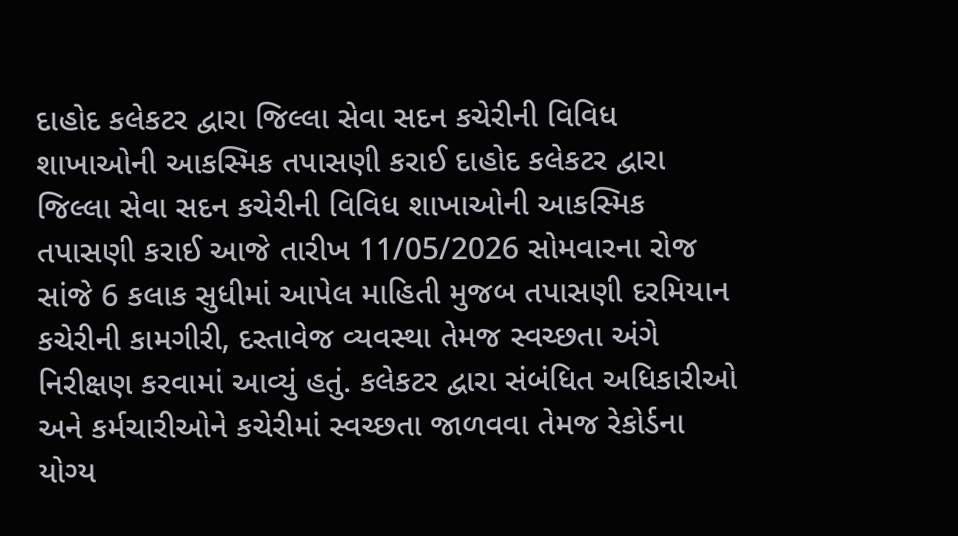દાહોદ કલેકટર દ્વારા જિલ્લા સેવા સદન કચેરીની વિવિધ શાખાઓની આકસ્મિક તપાસણી કરાઈ દાહોદ કલેકટર દ્વારા જિલ્લા સેવા સદન કચેરીની વિવિધ શાખાઓની આકસ્મિક તપાસણી કરાઈ આજે તારીખ 11/05/2026 સોમવારના રોજ સાંજે 6 કલાક સુધીમાં આપેલ માહિતી મુજબ તપાસણી દરમિયાન કચેરીની કામગીરી, દસ્તાવેજ વ્યવસ્થા તેમજ સ્વચ્છતા અંગે નિરીક્ષણ કરવામાં આવ્યું હતું. કલેકટર દ્વારા સંબંધિત અધિકારીઓ અને કર્મચારીઓને કચેરીમાં સ્વચ્છતા જાળવવા તેમજ રેકોર્ડના યોગ્ય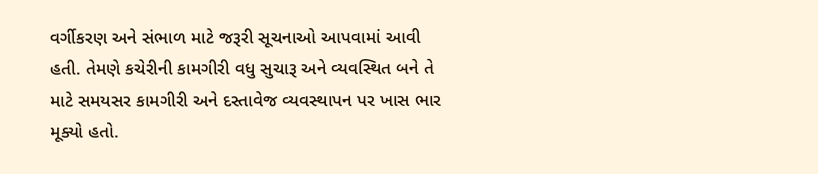વર્ગીકરણ અને સંભાળ માટે જરૂરી સૂચનાઓ આપવામાં આવી હતી. તેમણે કચેરીની કામગીરી વધુ સુચારૂ અને વ્યવસ્થિત બને તે માટે સમયસર કામગીરી અને દસ્તાવેજ વ્યવસ્થાપન પર ખાસ ભાર મૂક્યો હતો.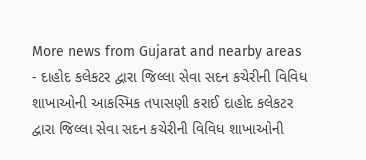More news from Gujarat and nearby areas
- દાહોદ કલેકટર દ્વારા જિલ્લા સેવા સદન કચેરીની વિવિધ શાખાઓની આકસ્મિક તપાસણી કરાઈ દાહોદ કલેકટર દ્વારા જિલ્લા સેવા સદન કચેરીની વિવિધ શાખાઓની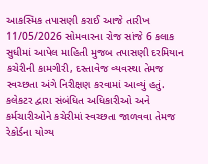આકસ્મિક તપાસણી કરાઈ આજે તારીખ 11/05/2026 સોમવારના રોજ સાંજે 6 કલાક સુધીમાં આપેલ માહિતી મુજબ તપાસણી દરમિયાન કચેરીની કામગીરી, દસ્તાવેજ વ્યવસ્થા તેમજ સ્વચ્છતા અંગે નિરીક્ષણ કરવામાં આવ્યું હતું. કલેકટર દ્વારા સંબંધિત અધિકારીઓ અને કર્મચારીઓને કચેરીમાં સ્વચ્છતા જાળવવા તેમજ રેકોર્ડના યોગ્ય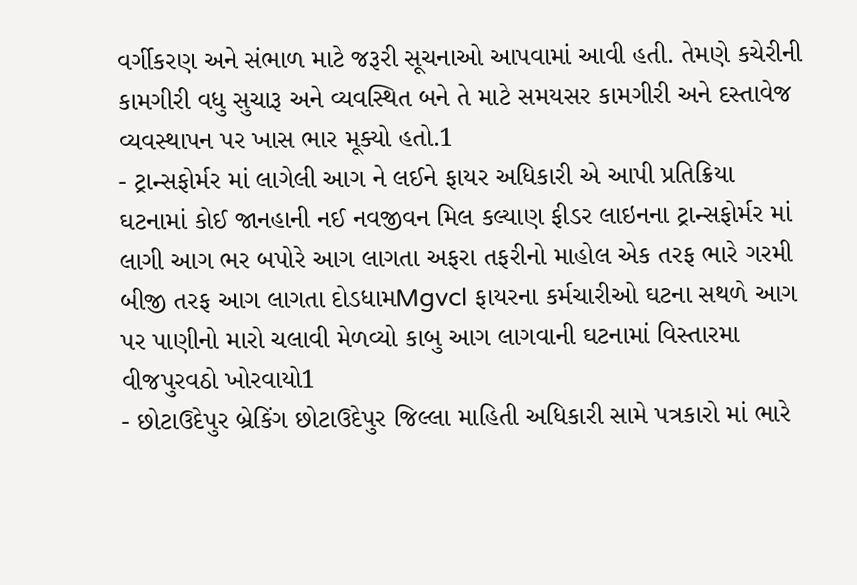વર્ગીકરણ અને સંભાળ માટે જરૂરી સૂચનાઓ આપવામાં આવી હતી. તેમણે કચેરીની કામગીરી વધુ સુચારૂ અને વ્યવસ્થિત બને તે માટે સમયસર કામગીરી અને દસ્તાવેજ વ્યવસ્થાપન પર ખાસ ભાર મૂક્યો હતો.1
- ટ્રાન્સફોર્મર માં લાગેલી આગ ને લઈને ફાયર અધિકારી એ આપી પ્રતિક્રિયા ઘટનામાં કોઈ જાનહાની નઈ નવજીવન મિલ કલ્યાણ ફીડર લાઇનના ટ્રાન્સફોર્મર માં લાગી આગ ભર બપોરે આગ લાગતા અફરા તફરીનો માહોલ એક તરફ ભારે ગરમી બીજી તરફ આગ લાગતા દોડધામMgvcl ફાયરના કર્મચારીઓ ઘટના સથળે આગ પર પાણીનો મારો ચલાવી મેળવ્યો કાબુ આગ લાગવાની ઘટનામાં વિસ્તારમા વીજપુરવઠો ખોરવાયો1
- છોટાઉદેપુર બ્રેકિંગ છોટાઉદેપુર જિલ્લા માહિતી અધિકારી સામે પત્રકારો માં ભારે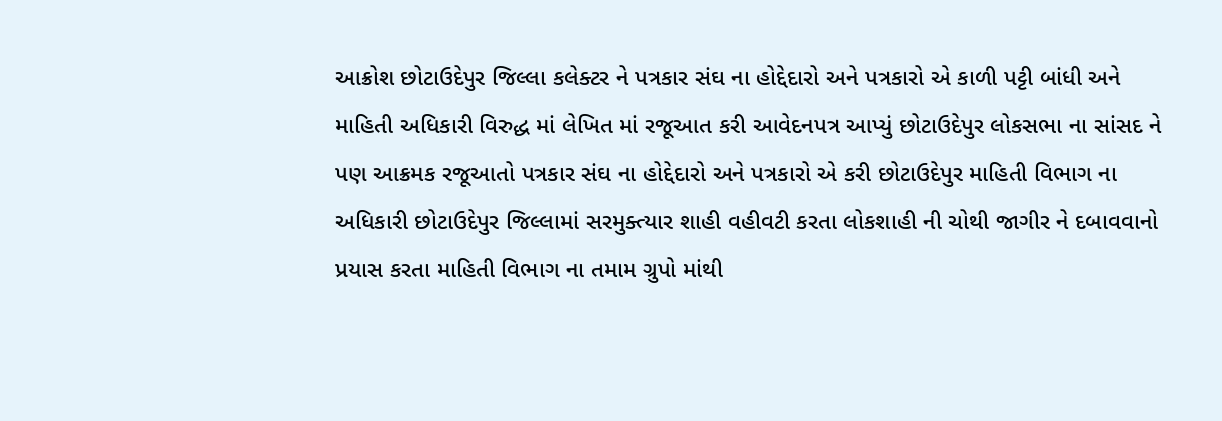આક્રોશ છોટાઉદેપુર જિલ્લા કલેક્ટર ને પત્રકાર સંઘ ના હોદ્દેદારો અને પત્રકારો એ કાળી પટ્ટી બાંધી અને માહિતી અધિકારી વિરુદ્ધ માં લેખિત માં રજૂઆત કરી આવેદનપત્ર આપ્યું છોટાઉદેપુર લોકસભા ના સાંસદ ને પણ આક્રમક રજૂઆતો પત્રકાર સંઘ ના હોદ્દેદારો અને પત્રકારો એ કરી છોટાઉદેપુર માહિતી વિભાગ ના અધિકારી છોટાઉદેપુર જિલ્લામાં સરમુક્ત્યાર શાહી વહીવટી કરતા લોકશાહી ની ચોથી જાગીર ને દબાવવાનો પ્રયાસ કરતા માહિતી વિભાગ ના તમામ ગ્રુપો માંથી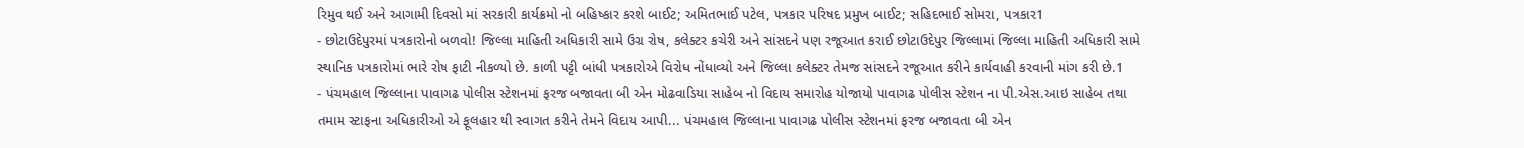રિમુવ થઈ અને આગામી દિવસો માં સરકારી કાર્યક્રમો નો બહિષ્કાર કરશે બાઈટ; અમિતભાઈ પટેલ, પત્રકાર પરિષદ પ્રમુખ બાઈટ; સહિદભાઈ સોમરા, પત્રકાર1
- છોટાઉદેપુરમાં પત્રકારોનો બળવો! જિલ્લા માહિતી અધિકારી સામે ઉગ્ર રોષ, કલેક્ટર કચેરી અને સાંસદને પણ રજૂઆત કરાઈ છોટાઉદેપુર જિલ્લામાં જિલ્લા માહિતી અધિકારી સામે સ્થાનિક પત્રકારોમાં ભારે રોષ ફાટી નીકળ્યો છે. કાળી પટ્ટી બાંધી પત્રકારોએ વિરોધ નોંધાવ્યો અને જિલ્લા કલેક્ટર તેમજ સાંસદને રજૂઆત કરીને કાર્યવાહી કરવાની માંગ કરી છે.1
- પંચમહાલ જિલ્લાના પાવાગઢ પોલીસ સ્ટેશનમાં ફરજ બજાવતા બી એન મોઢવાડિયા સાહેબ નો વિદાય સમારોહ યોજાયો પાવાગઢ પોલીસ સ્ટેશન ના પી.એસ.આઇ સાહેબ તથા તમામ સ્ટાફના અધિકારીઓ એ ફૂલહાર થી સ્વાગત કરીને તેમને વિદાય આપી... પંચમહાલ જિલ્લાના પાવાગઢ પોલીસ સ્ટેશનમાં ફરજ બજાવતા બી એન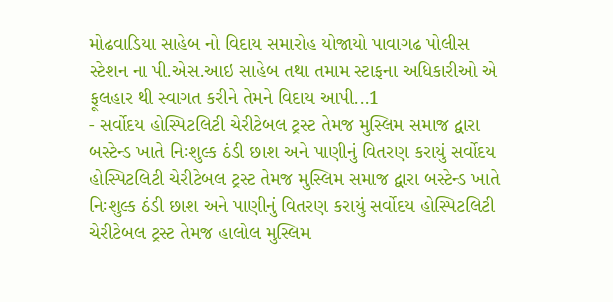મોઢવાડિયા સાહેબ નો વિદાય સમારોહ યોજાયો પાવાગઢ પોલીસ સ્ટેશન ના પી.એસ.આઇ સાહેબ તથા તમામ સ્ટાફના અધિકારીઓ એ ફૂલહાર થી સ્વાગત કરીને તેમને વિદાય આપી...1
- સર્વોદય હોસ્પિટલિટી ચેરીટેબલ ટ્રસ્ટ તેમજ મુસ્લિમ સમાજ દ્વારા બસ્ટેન્ડ ખાતે નિઃશુલ્ક ઠંડી છાશ અને પાણીનું વિતરણ કરાયું સર્વોદય હોસ્પિટલિટી ચેરીટેબલ ટ્રસ્ટ તેમજ મુસ્લિમ સમાજ દ્વારા બસ્ટેન્ડ ખાતે નિઃશુલ્ક ઠંડી છાશ અને પાણીનું વિતરણ કરાયું સર્વોદય હોસ્પિટલિટી ચેરીટેબલ ટ્રસ્ટ તેમજ હાલોલ મુસ્લિમ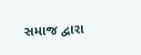સમાજ દ્વારા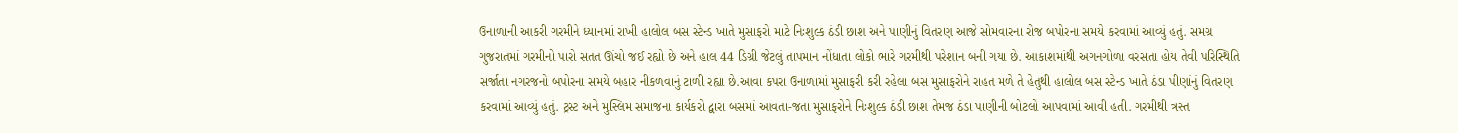ઉનાળાની આકરી ગરમીને ધ્યાનમાં રાખી હાલોલ બસ સ્ટેન્ડ ખાતે મુસાફરો માટે નિઃશુલ્ક ઠંડી છાશ અને પાણીનું વિતરણ આજે સોમવારના રોજ બપોરના સમયે કરવામાં આવ્યું હતું. સમગ્ર ગુજરાતમાં ગરમીનો પારો સતત ઊંચો જઈ રહ્યો છે અને હાલ 44 ડિગ્રી જેટલું તાપમાન નોંધાતા લોકો ભારે ગરમીથી પરેશાન બની ગયા છે. આકાશમાંથી અગનગોળા વરસતા હોય તેવી પરિસ્થિતિ સર્જાતા નગરજનો બપોરના સમયે બહાર નીકળવાનું ટાળી રહ્યા છે.આવા કપરા ઉનાળામાં મુસાફરી કરી રહેલા બસ મુસાફરોને રાહત મળે તે હેતુથી હાલોલ બસ સ્ટેન્ડ ખાતે ઠંડા પીણાંનું વિતરણ કરવામાં આવ્યું હતું. ટ્રસ્ટ અને મુસ્લિમ સમાજના કાર્યકરો દ્વારા બસમાં આવતા-જતા મુસાફરોને નિઃશુલ્ક ઠંડી છાશ તેમજ ઠંડા પાણીની બોટલો આપવામાં આવી હતી. ગરમીથી ત્રસ્ત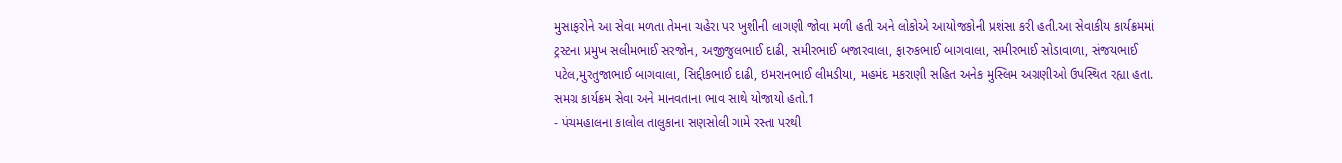મુસાફરોને આ સેવા મળતા તેમના ચહેરા પર ખુશીની લાગણી જોવા મળી હતી અને લોકોએ આયોજકોની પ્રશંસા કરી હતી.આ સેવાકીય કાર્યક્રમમાં ટ્રસ્ટના પ્રમુખ સલીમભાઈ સરજોન, અજીજુલભાઈ દાઢી, સમીરભાઈ બજારવાલા, ફારુકભાઈ બાગવાલા, સમીરભાઈ સોડાવાળા, સંજયભાઈ પટેલ,મુરતુજાભાઈ બાગવાલા, સિદ્દીકભાઈ દાઢી, ઇમરાનભાઈ લીમડીયા, મહમંદ મકરાણી સહિત અનેક મુસ્લિમ અગ્રણીઓ ઉપસ્થિત રહ્યા હતા. સમગ્ર કાર્યક્રમ સેવા અને માનવતાના ભાવ સાથે યોજાયો હતો.1
- પંચમહાલના કાલોલ તાલુકાના સણસોલી ગામે રસ્તા પરથી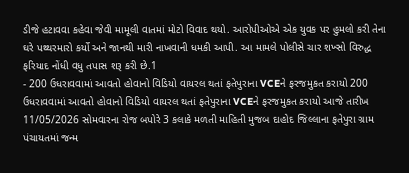ડીજે હટાવવા કહેવા જેવી મામૂલી વાતમાં મોટો વિવાદ થયો. આરોપીઓએ એક યુવક પર હુમલો કરી તેના ઘરે પથ્થરમારો કર્યો અને જાનથી મારી નાખવાની ધમકી આપી. આ મામલે પોલીસે ચાર શખ્સો વિરુદ્ધ ફરિયાદ નોંધી વધુ તપાસ શરૂ કરી છે.1
- 200 ઉધરાવવામાં આવતો હોવાનો વિડિયો વાયરલ થતાં ફતેપુરાના VCEને ફરજમુકત કરાયો 200 ઉધરાવવામાં આવતો હોવાનો વિડિયો વાયરલ થતાં ફતેપુરાના VCEને ફરજમુકત કરાયો આજે તારીખ 11/05/2026 સોમવારના રોજ બપોરે 3 કલાકે મળતી માહિતી મુજબ દાહોદ જિલ્લાના ફતેપુરા ગ્રામ પંચાયતમાં જન્મ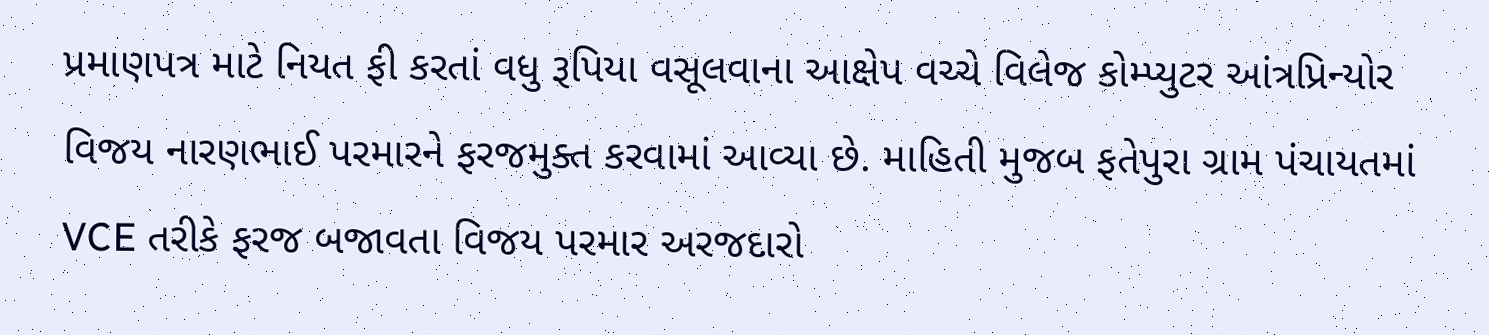પ્રમાણપત્ર માટે નિયત ફી કરતાં વધુ રૂપિયા વસૂલવાના આક્ષેપ વચ્ચે વિલેજ કોમ્પ્યુટર આંત્રપ્રિન્યોર વિજય નારણભાઈ પરમારને ફરજમુક્ત કરવામાં આવ્યા છે. માહિતી મુજબ ફતેપુરા ગ્રામ પંચાયતમાં VCE તરીકે ફરજ બજાવતા વિજય પરમાર અરજદારો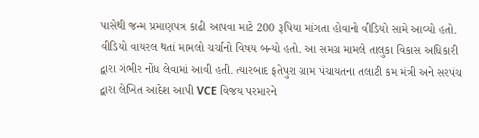પાસેથી જન્મ પ્રમાણપત્ર કાઢી આપવા માટે 200 રૂપિયા માંગતા હોવાનો વીડિયો સામે આવ્યો હતો. વીડિયો વાયરલ થતાં મામલો ચર્ચાનો વિષય બન્યો હતો. આ સમગ્ર મામલે તાલુકા વિકાસ અધિકારી દ્વારા ગંભીર નોંધ લેવામાં આવી હતી. ત્યારબાદ ફતેપુરા ગ્રામ પંચાયતના તલાટી કમ મંત્રી અને સરપંચ દ્વારા લેખિત આદેશ આપી VCE વિજય પરમારને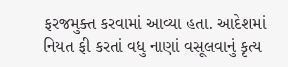ફરજમુક્ત કરવામાં આવ્યા હતા. આદેશમાં નિયત ફી કરતાં વધુ નાણાં વસૂલવાનું કૃત્ય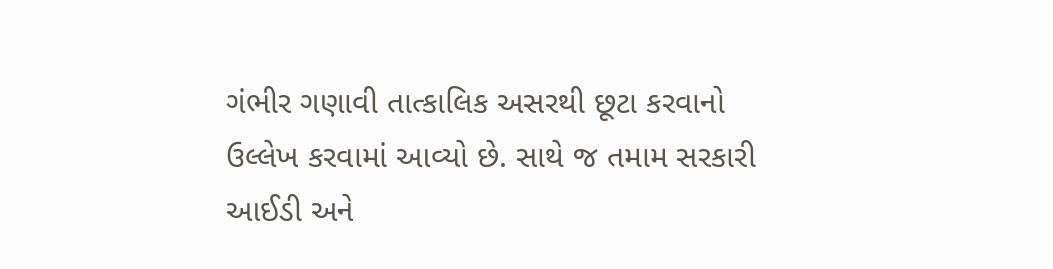ગંભીર ગણાવી તાત્કાલિક અસરથી છૂટા કરવાનો ઉલ્લેખ કરવામાં આવ્યો છે. સાથે જ તમામ સરકારી આઈડી અને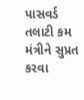પાસવર્ડ તલાટી કમ મંત્રીને સુપ્રત કરવા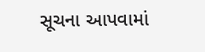સૂચના આપવામાં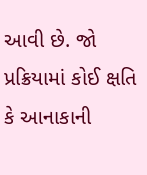આવી છે. જો પ્રક્રિયામાં કોઈ ક્ષતિ કે આનાકાની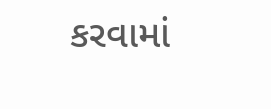કરવામાં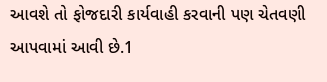આવશે તો ફોજદારી કાર્યવાહી કરવાની પણ ચેતવણી આપવામાં આવી છે.1